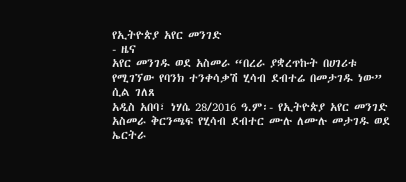የኢትዮጵያ አየር መንገድ
- ዜና
አየር መንገዱ ወደ አስመራ “በረራ ያቋረጥኩት በሀገሪቱ የሚገኘው የባንክ ተንቀሳቃሽ ሂሳብ ደብተሬ በመታገዱ ነው” ሲል ገለጸ
አዲስ አበባ፣ ነሃሴ 28/2016 ዓ.ም፡- የኢትዮጵያ አየር መንገድ አስመራ ቅርንጫፍ የሂሳብ ደብተር ሙሉ ለሙሉ መታገዱ ወደ ኤርትራ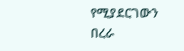የሚያደርገውን በረራ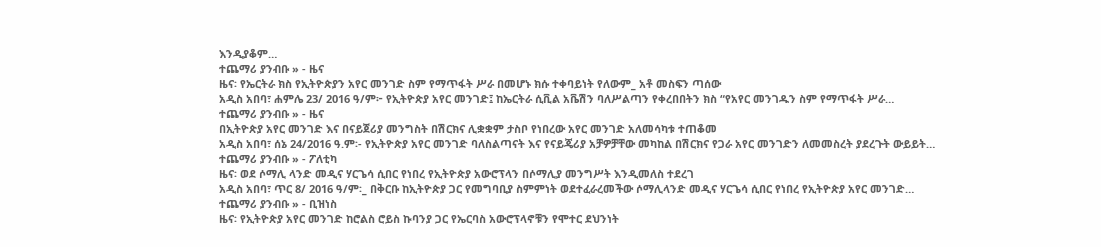እንዲያቆም…
ተጨማሪ ያንብቡ » - ዜና
ዜና፡ የኤርትራ ክስ የኢትዮጵያን አየር መንገድ ስም የማጥፋት ሥራ በመሆኑ ክሱ ተቀባይነት የለውም_ አቶ መስፍን ጣሰው
አዲስ አበባ፣ ሐምሌ 23/ 2016 ዓ/ም፦ የኢትዮጵያ አየር መንገድ፤ ከኤርትራ ሲቪል አቬሽን ባለሥልጣን የቀረበበትን ክስ “የአየር መንገዱን ስም የማጥፋት ሥራ…
ተጨማሪ ያንብቡ » - ዜና
በኢትዮጵያ አየር መንገድ እና በናይጀሪያ መንግስት በሽርክና ሊቋቋም ታስቦ የነበረው አየር መንገድ አለመሳካቱ ተጠቆመ
አዲስ አበባ፣ ሰኔ 24/2016 ዓ.ም፡- የኢትዮጵያ አየር መንገድ ባለስልጣናት እና የናይጄሪያ አቻዎቻቸው መካከል በሽርክና የጋራ አየር መንገድን ለመመስረት ያደረጉት ውይይት…
ተጨማሪ ያንብቡ » - ፖለቲካ
ዜና፡ ወደ ሶማሊ ላንድ መዲና ሃርጌሳ ሲበር የነበረ የኢትዮጵያ አውሮፕላን በሶማሊያ መንግሥት እንዲመለስ ተደረገ
አዲስ አበባ፣ ጥር 8/ 2016 ዓ/ም፡_ በቅርቡ ከኢትዮጵያ ጋር የመግባቢያ ስምምነት ወደተፈራረመችው ሶማሊላንድ መዲና ሃርጌሳ ሲበር የነበረ የኢትዮጵያ አየር መንገድ…
ተጨማሪ ያንብቡ » - ቢዝነስ
ዜና፡ የኢትዮጵያ አየር መንገድ ከሮልስ ሮይስ ኩባንያ ጋር የኤርባስ አውሮፕላኖቹን የሞተር ደህንነት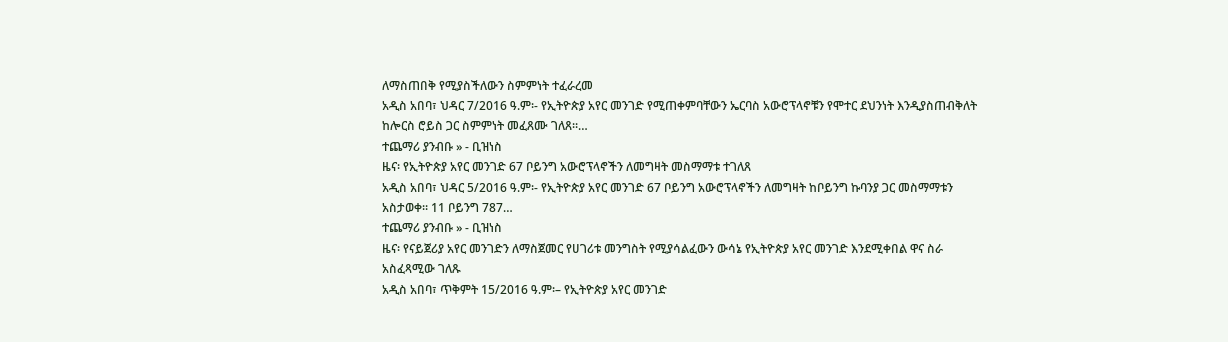ለማስጠበቅ የሚያስችለውን ስምምነት ተፈራረመ
አዲስ አበባ፣ ህዳር 7/2016 ዓ.ም፡- የኢትዮጵያ አየር መንገድ የሚጠቀምባቸውን ኤርባስ አውሮፕላኖቹን የሞተር ደህንነት እንዲያስጠብቅለት ከሎርስ ሮይስ ጋር ስምምነት መፈጸሙ ገለጸ።…
ተጨማሪ ያንብቡ » - ቢዝነስ
ዜና፡ የኢትዮጵያ አየር መንገድ 67 ቦይንግ አውሮፕላኖችን ለመግዛት መስማማቱ ተገለጸ
አዲስ አበባ፣ ህዳር 5/2016 ዓ.ም፡- የኢትዮጵያ አየር መንገድ 67 ቦይንግ አውሮፕላኖችን ለመግዛት ከቦይንግ ኩባንያ ጋር መስማማቱን አስታወቀ። 11 ቦይንግ 787…
ተጨማሪ ያንብቡ » - ቢዝነስ
ዜና፡ የናይጀሪያ አየር መንገድን ለማስጀመር የሀገሪቱ መንግስት የሚያሳልፈውን ውሳኔ የኢትዮጵያ አየር መንገድ እንደሚቀበል ዋና ስራ አስፈጻሚው ገለጹ
አዲስ አበባ፣ ጥቅምት 15/2016 ዓ.ም፡– የኢትዮጵያ አየር መንገድ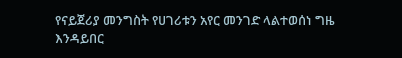የናይጀሪያ መንግስት የሀገሪቱን አየር መንገድ ላልተወሰነ ግዜ እንዳይበር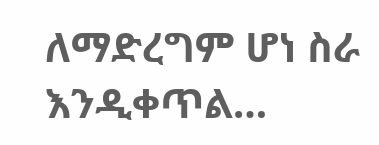ለማድረግም ሆነ ስራ እንዲቀጥል…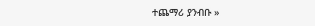ተጨማሪ ያንብቡ »